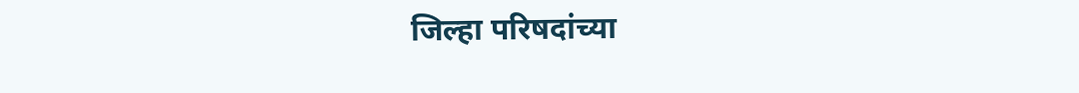जिल्हा परिषदांच्या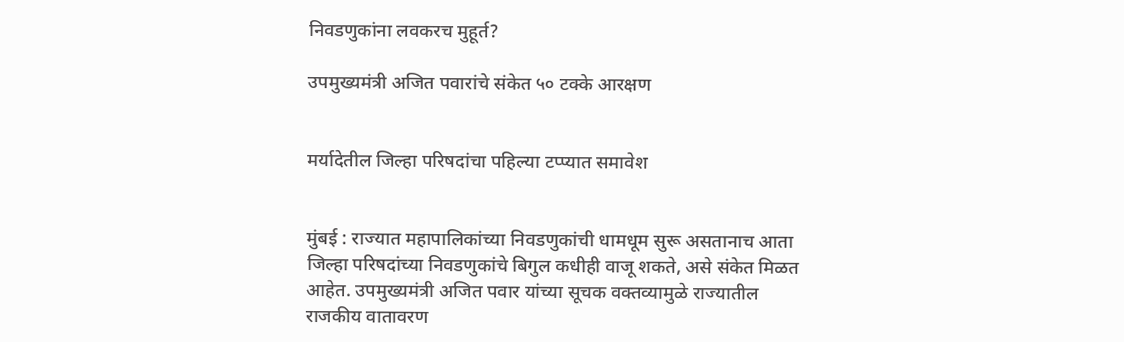निवडणुकांना लवकरच मुहूर्त?

उपमुख्यमंत्री अजित पवारांचे संकेत ५० टक्के आरक्षण


मर्यादेतील जिल्हा परिषदांचा पहिल्या टप्प्यात समावेश


मुंबई : राज्यात महापालिकांच्या निवडणुकांची धामधूम सुरू असतानाच आता जिल्हा परिषदांच्या निवडणुकांचे बिगुल कधीही वाजू शकते, असे संकेत मिळत आहेत. उपमुख्यमंत्री अजित पवार यांच्या सूचक वक्तव्यामुळे राज्यातील राजकीय वातावरण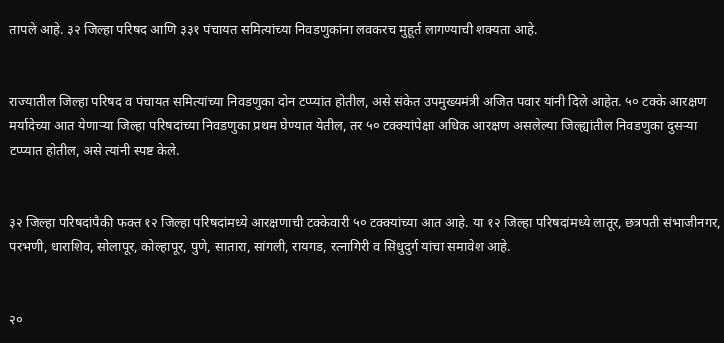तापले आहे. ३२ जिल्हा परिषद आणि ३३१ पंचायत समित्यांच्या निवडणुकांना लवकरच मुहूर्त लागण्याची शक्यता आहे.


राज्यातील जिल्हा परिषद व पंचायत समित्यांच्या निवडणुका दोन टप्प्यांत होतील, असे संकेत उपमुख्यमंत्री अजित पवार यांनी दिले आहेत. ५० टक्के आरक्षण मर्यादेच्या आत येणाऱ्या जिल्हा परिषदांच्या निवडणुका प्रथम घेण्यात येतील, तर ५० टक्क्यांपेक्षा अधिक आरक्षण असलेल्या जिल्ह्यांतील निवडणुका दुसऱ्या टप्प्यात होतील, असे त्यांनी स्पष्ट केले.


३२ जिल्हा परिषदांपैकी फक्त १२ जिल्हा परिषदांमध्ये आरक्षणाची टक्केवारी ५० टक्क्यांच्या आत आहे. या १२ जिल्हा परिषदांमध्ये लातूर, छत्रपती संभाजीनगर, परभणी, धाराशिव, सोलापूर, कोल्हापूर, पुणे, सातारा, सांगली, रायगड, रत्नागिरी व सिंधुदुर्ग यांचा समावेश आहे.


२०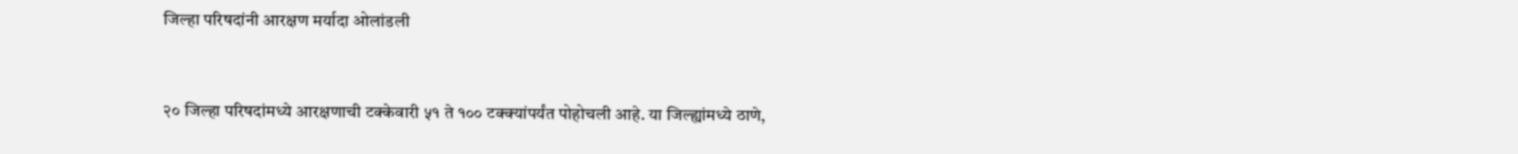जिल्हा परिषदांनी आरक्षण मर्यादा ओलांडली


२० जिल्हा परिषदांमध्ये आरक्षणाची टक्केवारी ५१ ते १०० टक्क्यांपर्यंत पोहोचली आहे. या जिल्ह्यांमध्ये ठाणे,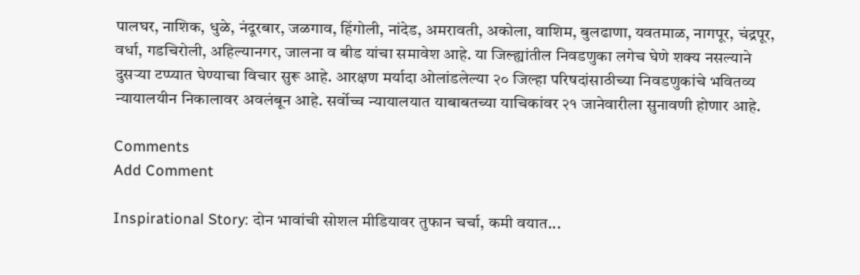पालघर, नाशिक, धुळे, नंदूरबार, जळगाव, हिंगोली, नांदेड, अमरावती, अकोला, वाशिम, बुलढाणा, यवतमाळ, नागपूर, चंद्रपूर, वर्धा, गडचिरोली, अहिल्यानगर, जालना व बीड यांचा समावेश आहे. या जिल्ह्यांतील निवडणुका लगेच घेणे शक्य नसल्याने दुसऱ्या टप्प्यात घेण्याचा विचार सुरू आहे. आरक्षण मर्यादा ओलांडलेल्या २० जिल्हा परिषदांसाठीच्या निवडणुकांचे भवितव्य न्यायालयीन निकालावर अवलंबून आहे. सर्वोच्च न्यायालयात याबाबतच्या याचिकांवर २१ जानेवारीला सुनावणी होणार आहे.

Comments
Add Comment

Inspirational Story: दोन भावांची सोशल मीडियावर तुफान चर्चा, कमी वयात...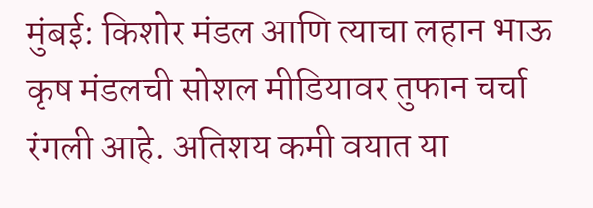मुंबई: किशोर मंडल आणि त्याचा लहान भाऊ कृष मंडलची सोशल मीडियावर तुफान चर्चा रंगली आहे. अतिशय कमी वयात या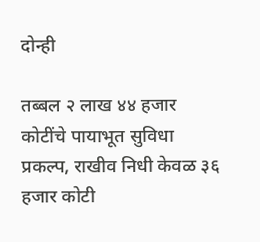दोन्ही

तब्बल २ लाख ४४ हजार कोटींचे पायाभूत सुविधा प्रकल्प, राखीव निधी केवळ ३६ हजार कोटी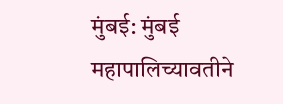मुंबई: मुंबई महापालिच्यावतीने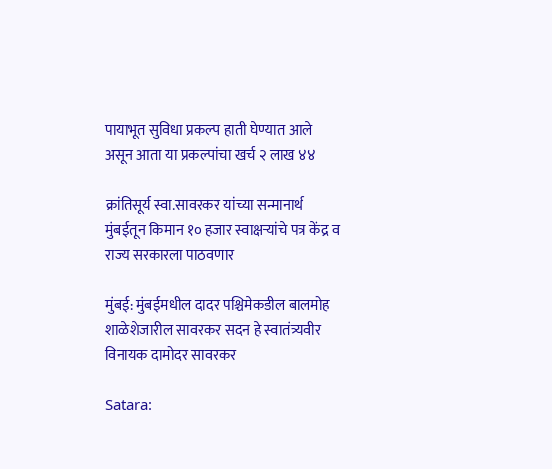पायाभूत सुविधा प्रकल्प हाती घेण्यात आले असून आता या प्रकल्पांचा खर्च २ लाख ४४

क्रांतिसूर्य स्वा.सावरकर यांच्या सन्मानार्थ मुंबईतून किमान १० हजार स्वाक्षऱ्यांचे पत्र केंद्र व राज्य सरकारला पाठवणार

मुंबई: मुंबईमधील दादर पश्चिमेकडील बालमोह शाळेशेजारील सावरकर सदन हे स्वातंत्र्यवीर विनायक दामोदर सावरकर

Satara: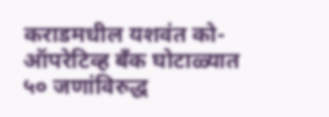कराडमधील यशवंत को-ऑपरेटिव्ह बँक घोटाळ्यात ५० जणांविरुद्ध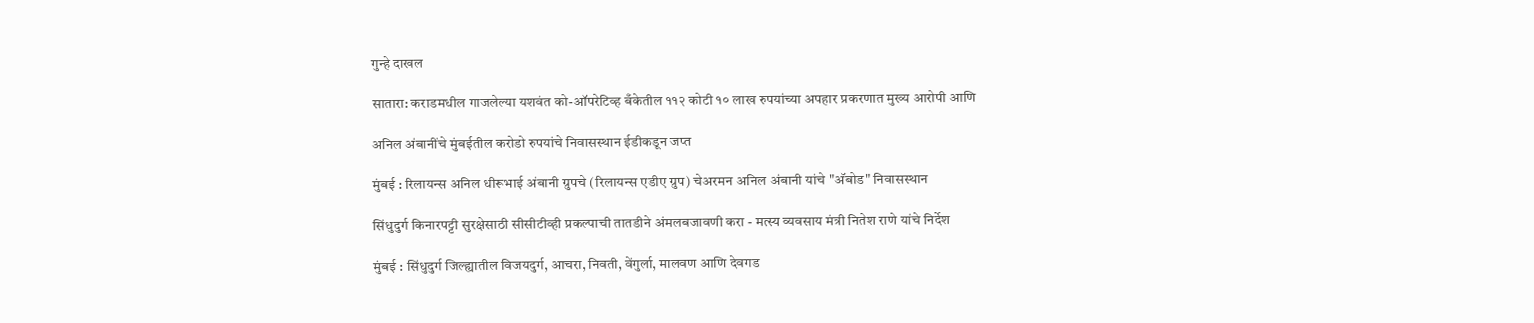गुन्हे दाखल

सातारा: कराडमधील गाजलेल्या यशवंत को-ऑपरेटिव्ह बँकेतील ११२ कोटी १० लाख रुपयांच्या अपहार प्रकरणात मुख्य आरोपी आणि

अनिल अंबानींचे मुंबईतील करोडो रुपयांचे निवासस्थान ईडीकडून जप्त

मुंबई : रिलायन्स अनिल धीरूभाई अंबानी ग्रुपचे (रिलायन्स एडीए ग्रुप) चेअरमन अनिल अंबानी यांचे "अ‍ॅबोड" निवासस्थान

सिंधुदुर्ग किनारपट्टी सुरक्षेसाठी सीसीटीव्ही प्रकल्पाची तातडीने अंमलबजावणी करा - मत्स्य व्यवसाय मंत्री नितेश राणे यांचे निर्देश

मुंबई : सिंधुदुर्ग जिल्ह्यातील विजयदुर्ग, आचरा, निवती, वेंगुर्ला, मालवण आणि देवगड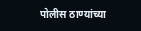पोलीस ठाण्यांच्या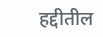हद्दीतील